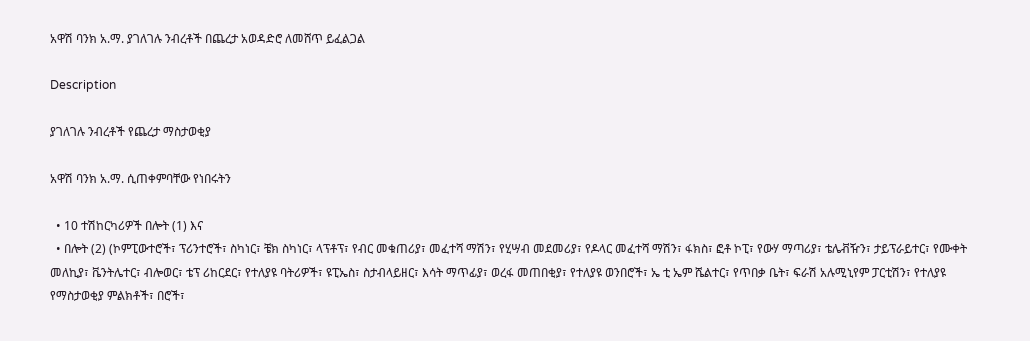አዋሽ ባንክ አ.ማ. ያገለገሉ ንብረቶች በጨረታ አወዳድሮ ለመሸጥ ይፈልጋል

Description

ያገለገሉ ንብረቶች የጨረታ ማስታወቂያ

አዋሽ ባንክ አ.ማ. ሲጠቀምባቸው የነበሩትን

  • 10 ተሽከርካሪዎች በሎት (1) እና
  • በሎት (2) (ኮምፒውተሮች፣ ፕሪንተሮች፣ ስካነር፣ ቼክ ስካነር፣ ላፕቶፕ፣ የብር መቁጠሪያ፣ መፈተሻ ማሽን፣ የሂሣብ መደመሪያ፣ የዶላር መፈተሻ ማሽን፣ ፋክስ፣ ፎቶ ኮፒ፣ የውሃ ማጣሪያ፣ ቴሌቭዥን፣ ታይፕራይተር፣ የሙቀት መለኪያ፣ ቬንትሌተር፣ ብሎወር፣ ቴፕ ሪከርደር፣ የተለያዩ ባትሪዎች፣ ዩፒኤስ፣ ስታብላይዘር፣ እሳት ማጥፊያ፣ ወረፋ መጠበቂያ፣ የተለያዩ ወንበሮች፣ ኤ ቲ ኤም ሼልተር፣ የጥበቃ ቤት፣ ፍራሽ አሉሚኒየም ፓርቲሽን፣ የተለያዩ የማስታወቂያ ምልክቶች፣ በሮች፣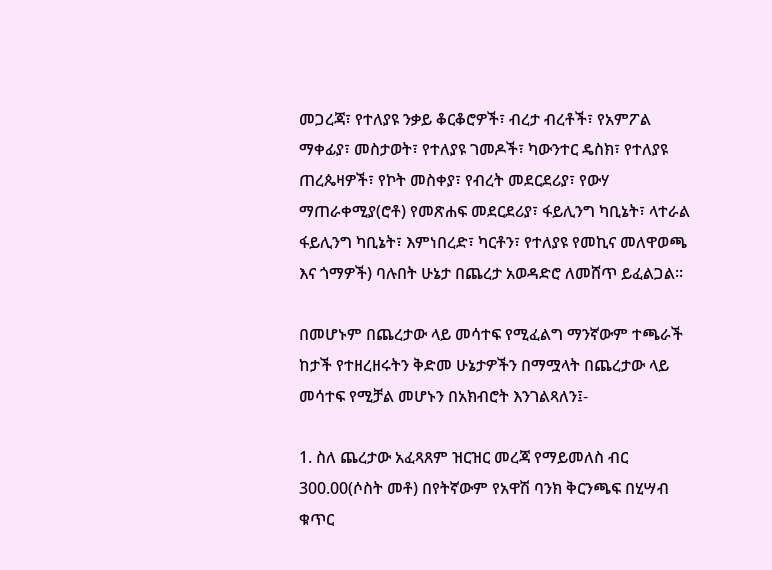መጋረጃ፣ የተለያዩ ንቃይ ቆርቆሮዎች፣ ብረታ ብረቶች፣ የአምፖል ማቀፊያ፣ መስታወት፣ የተለያዩ ገመዶች፣ ካውንተር ዴስክ፣ የተለያዩ ጠረጴዛዎች፣ የኮት መስቀያ፣ የብረት መደርደሪያ፣ የውሃ ማጠራቀሚያ(ሮቶ) የመጽሐፍ መደርደሪያ፣ ፋይሊንግ ካቢኔት፣ ላተራል ፋይሊንግ ካቢኔት፣ እምነበረድ፣ ካርቶን፣ የተለያዩ የመኪና መለዋወጫ እና ጎማዎች) ባሉበት ሁኔታ በጨረታ አወዳድሮ ለመሸጥ ይፈልጋል።

በመሆኑም በጨረታው ላይ መሳተፍ የሚፈልግ ማንኛውም ተጫራች ከታች የተዘረዘሩትን ቅድመ ሁኔታዎችን በማሟላት በጨረታው ላይ መሳተፍ የሚቻል መሆኑን በአክብሮት እንገልጻለን፤-

1. ስለ ጨረታው አፈጻጸም ዝርዝር መረጃ የማይመለስ ብር 300.00(ሶስት መቶ) በየትኛውም የአዋሽ ባንክ ቅርንጫፍ በሂሣብ ቁጥር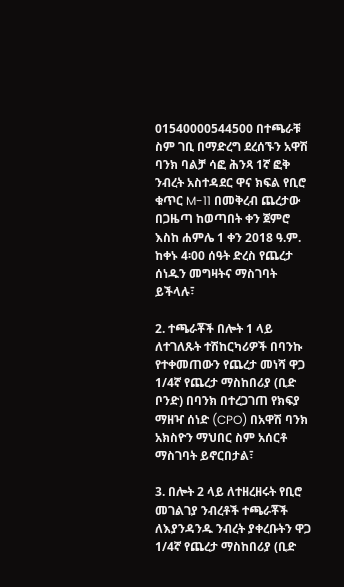01540000544500 በተጫራቹ ስም ገቢ በማድረግ ደረሰኙን አዋሽ ባንክ ባልቻ ሳፎ ሕንጻ 1ኛ ፎቅ ንብረት አስተዳደር ዋና ክፍል የቢሮ ቁጥር M-11 በመቅረብ ጨረታው በጋዜጣ ከወጣበት ቀን ጀምሮ እስከ ሐምሌ 1 ቀን 2018 ዓ.ም. ከቀኑ 4፡00 ሰዓት ድረስ የጨረታ ሰነዱን መግዛትና ማስገባት ይችላሉ፣

2. ተጫራቾች በሎት 1 ላይ ለተገለጹት ተሽከርካሪዎች በባንኩ የተቀመጠውን የጨረታ መነሻ ዋጋ 1/4ኛ የጨረታ ማስከበሪያ (ቢድ ቦንድ) በባንክ በተረጋገጠ የክፍያ ማዘዣ ሰነድ (CPO) በአዋሽ ባንክ አክስዮን ማህበር ስም አሰርቶ ማስገባት ይኖርበታል፣

3. በሎት 2 ላይ ለተዘረዘሩት የቢሮ መገልገያ ንብረቶች ተጫራቾች ለእያንዳንዱ ንብረት ያቀረቡትን ዋጋ 1/4ኛ የጨረታ ማስከበሪያ (ቢድ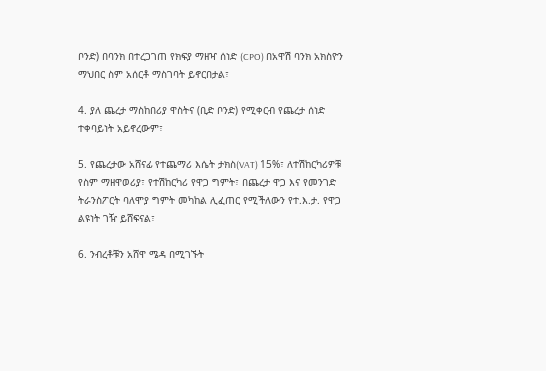ቦንድ) በባንክ በተረጋገጠ የክፍያ ማዘዣ ሰነድ (CPO) በአዋሽ ባንክ አክስዮን ማህበር ስም አሰርቶ ማስገባት ይኖርበታል፣

4. ያለ ጨረታ ማስከበሪያ ዋስትና (ቢድ ቦንድ) የሚቀርብ የጨረታ ሰነድ ተቀባይነት አይኖረውም፣

5. የጨረታው አሸናፊ የተጨማሪ እሴት ታክስ(VAT) 15%፣ ለተሽከርካሪዎቹ የስም ማዘዋወሪያ፣ የተሽከርካሪ የዋጋ ግምት፣ በጨረታ ዋጋ እና የመንገድ ትራንስፖርት ባለሞያ ግምት መካከል ሊፈጠር የሚችለውን የተ.እ.ታ. የዋጋ ልዩነት ገዥ ይሸፍናል፣

6. ንብረቶቹን አሸዋ ሜዳ በሚገኙት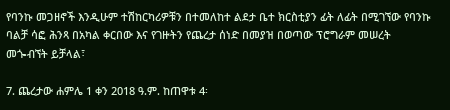የባንኩ መጋዘኖች እንዲሁም ተሽከርካሪዎቹን በተመለከተ ልደታ ቤተ ክርስቲያን ፊት ለፊት በሚገኘው የባንኩ ባልቻ ሳፎ ሕንጻ በአካል ቀርበው እና የገዙትን የጨረታ ሰነድ በመያዝ በወጣው ፕሮግራም መሠረት መጐብኘት ይቻላል፣

7. ጨረታው ሐምሌ 1 ቀን 2018 ዓ.ም. ከጠዋቱ 4፡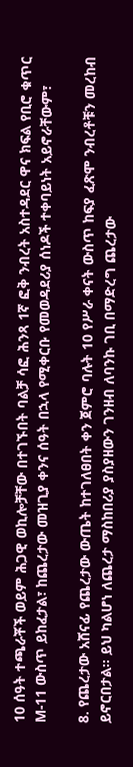10 ሰዓት ተጫራቾች ወይም ሕጋዊ ወኪሎቻቸው በተገኙበት ባልቻ ሳፎ ሕንጻ 1ኛ ፎቅ ንብረት አስተዳደር ዋና ክፍል የቢሮ ቁጥር M-11 ውስጥ ይከፈታል፣ ከጨረታው መዝጊያ ቀንና ሰዓት በኋላ የሚቀርቡ የመወዳደሪያ ሰነዶች ተቀባይነት አይኖራቸውም፣

8. የጨረታው አሸናፊ የጨረታው ውጤት ከተገለፀበት ቀን ጀምሮ ባሉት 10 የሥራ ቀናት ውስጥ ከፍያ ፈጽሞ ንብረቶቹን መረከብ ይኖርበታል፡፡ ይህ ካልሆነ ለጨረታ ማስከበሪያ ያስያዘውን ገንዘብ ለባንኩ ገቢ በማድረግ ጨረታው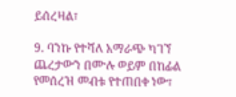ይሰረዛል፣

9. ባንኩ የተሻለ አማራጭ ካገኘ ጨረታውን በሙሉ ወይም በከፊል የመሰረዝ መብቱ የተጠበቀ ነው፣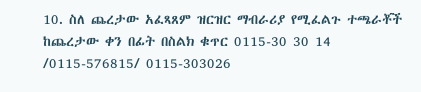10. ስለ ጨረታው አፈጻጸም ዝርዝር ማብራሪያ የሚፈልጉ ተጫራቾች ከጨረታው ቀን በፊት በስልክ ቁጥር 0115-30 30 14 /0115-576815/ 0115-303026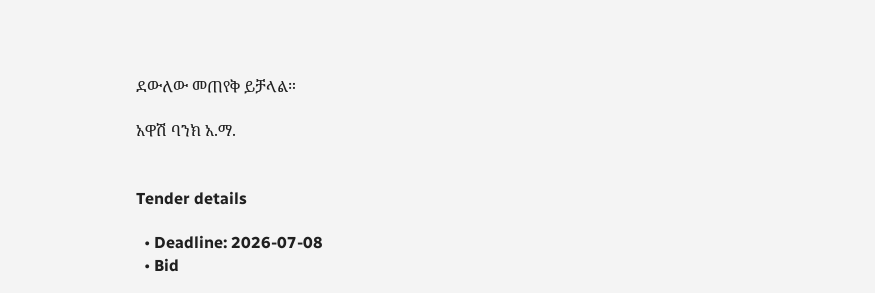ደውለው መጠየቅ ይቻላል።

አዋሽ ባንክ አ.ማ.


Tender details

  • Deadline: 2026-07-08
  • Bid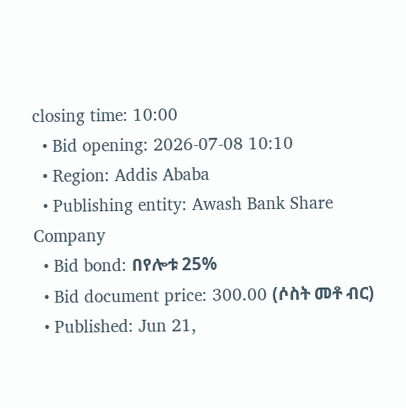closing time: 10:00
  • Bid opening: 2026-07-08 10:10
  • Region: Addis Ababa
  • Publishing entity: Awash Bank Share Company
  • Bid bond: በየሎቱ 25%
  • Bid document price: 300.00 (ሶስት መቶ ብር)
  • Published: Jun 21,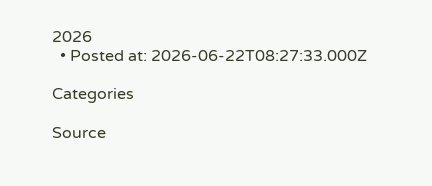2026
  • Posted at: 2026-06-22T08:27:33.000Z

Categories

Source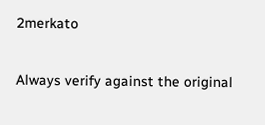2merkato

Always verify against the original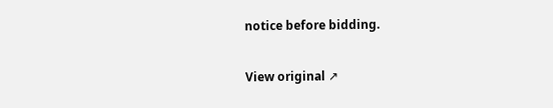notice before bidding.

View original ↗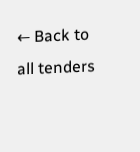← Back to all tenders